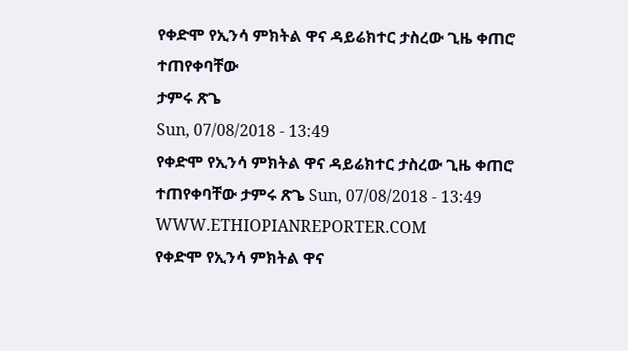የቀድሞ የኢንሳ ምክትል ዋና ዳይሬክተር ታስረው ጊዜ ቀጠሮ ተጠየቀባቸው
ታምሩ ጽጌ
Sun, 07/08/2018 - 13:49
የቀድሞ የኢንሳ ምክትል ዋና ዳይሬክተር ታስረው ጊዜ ቀጠሮ ተጠየቀባቸው ታምሩ ጽጌ Sun, 07/08/2018 - 13:49
WWW.ETHIOPIANREPORTER.COM
የቀድሞ የኢንሳ ምክትል ዋና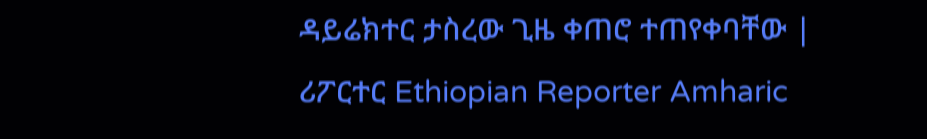ዳይሬክተር ታስረው ጊዜ ቀጠሮ ተጠየቀባቸው | ሪፖርተር Ethiopian Reporter Amharic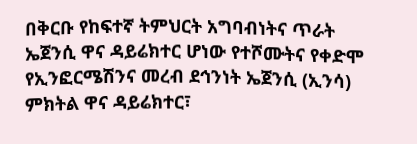በቅርቡ የከፍተኛ ትምህርት አግባብነትና ጥራት ኤጀንሲ ዋና ዳይሬክተር ሆነው የተሾሙትና የቀድሞ የኢንፎርሜሽንና መረብ ደኅንነት ኤጀንሲ (ኢንሳ) ምክትል ዋና ዳይሬክተር፣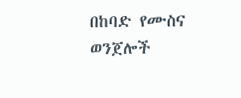በከባድ የሙስና ወንጀሎች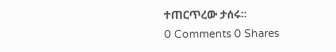ተጠርጥረው ታሰሩ፡፡
0 Comments 0 Shares